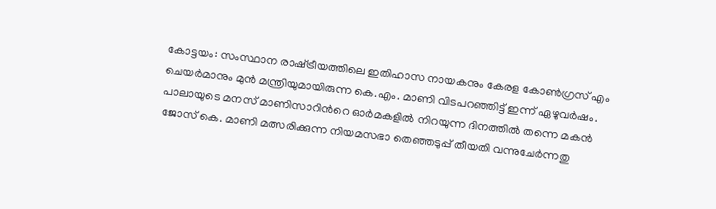കോട്ടയം: സംസ്ഥാന രാഷ്‌ട്രീയത്തിലെ ഇതിഹാസ നായകനും കേരള കോണ്‍ഗ്രസ് എം ചെയര്‍മാനും മുന്‍ മന്ത്രിയുമായിരുന്ന കെ.എം. മാണി വിടപറഞ്ഞിട്ട് ഇന്ന് ഏഴുവര്‍ഷം. പാലായുടെ മനസ് മാണിസാറിന്‍റെ ഓര്‍മകളില്‍ നിറയുന്ന ദിനത്തില്‍ തന്നെ മകന്‍ ജോസ് കെ. മാണി മത്സരിക്കുന്ന നിയമസഭാ തെഞ്ഞടുപ്പ് തീയതി വന്നുചേര്‍ന്നതു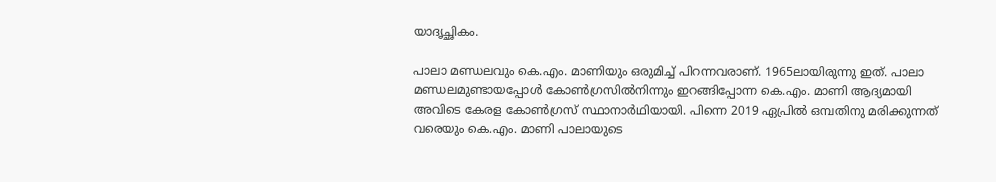യാദൃച്ഛികം.

പാലാ മണ്ഡലവും കെ.എം. മാണിയും ഒരുമിച്ച് പിറന്നവരാണ്. 1965ലായിരുന്നു ഇത്. പാലാ മണ്ഡലമുണ്ടായപ്പോള്‍ കോണ്‍ഗ്രസില്‍നിന്നും ഇറങ്ങിപ്പോന്ന കെ.എം. മാണി ആദ്യമായി അവിടെ കേരള കോണ്‍ഗ്രസ് സ്ഥാനാര്‍ഥിയായി. പിന്നെ 2019 ഏപ്രില്‍ ഒമ്പതിനു മരിക്കുന്നത് വരെയും കെ.എം. മാണി പാലായുടെ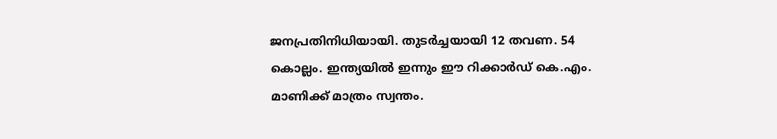ജനപ്രതിനിധിയായി. തുടര്‍ച്ചയായി 12 തവണ. 54 കൊല്ലം. ഇന്ത്യയില്‍ ഇന്നും ഈ റിക്കാര്‍ഡ് കെ.എം. മാണിക്ക് മാത്രം സ്വന്തം.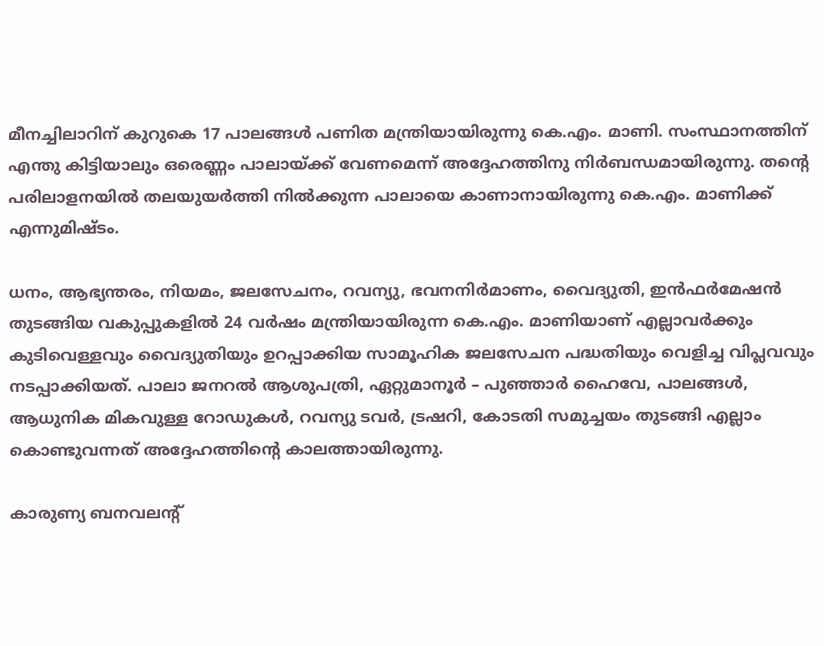മീനച്ചിലാറിന് കുറുകെ 17 പാലങ്ങള്‍ പണിത മന്ത്രിയായിരുന്നു കെ.എം. മാണി. സംസ്ഥാനത്തിന് എന്തു കിട്ടിയാലും ഒരെണ്ണം പാലായ്ക്ക് വേണമെന്ന് അദ്ദേഹത്തിനു നിര്‍ബന്ധമായിരുന്നു. തന്‍റെ പരിലാളനയില്‍ തലയുയര്‍ത്തി നില്‍ക്കുന്ന പാലായെ കാണാനായിരുന്നു കെ.എം. മാണിക്ക് എന്നുമിഷ്ടം.

ധനം, ആഭ്യന്തരം, നിയമം, ജലസേചനം, റവന്യു, ഭവനനിര്‍മാണം, വൈദ്യുതി, ഇന്‍ഫര്‍മേഷന്‍ തുടങ്ങിയ വകുപ്പുകളില്‍ 24 വര്‍ഷം മന്ത്രിയായിരുന്ന കെ.എം. മാണിയാണ് എല്ലാവര്‍ക്കും കുടിവെള്ളവും വൈദ്യുതിയും ഉറപ്പാക്കിയ സാമൂഹിക ജലസേചന പദ്ധതിയും വെളിച്ച വിപ്ലവവും നടപ്പാക്കിയത്. പാലാ ജനറല്‍ ആശുപത്രി, ഏറ്റുമാനൂര്‍ – പുഞ്ഞാര്‍ ഹൈവേ, പാലങ്ങള്‍, ആധുനിക മികവുള്ള റോഡുകള്‍, റവന്യു ടവര്‍, ട്രഷറി, കോടതി സമുച്ചയം തുടങ്ങി എല്ലാം കൊണ്ടുവന്നത് അദ്ദേഹത്തിന്‍റെ കാലത്തായിരുന്നു.

കാരുണ്യ ബനവലന്‍റ്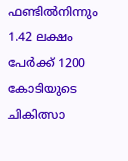ഫണ്ടില്‍നിന്നും 1.42 ലക്ഷം പേര്‍ക്ക് 1200 കോടിയുടെ ചികിത്സാ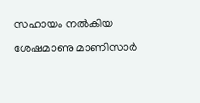സഹായം നല്‍കിയ ശേഷമാണു മാണിസാര്‍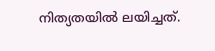നിത്യതയില്‍ ലയിച്ചത്.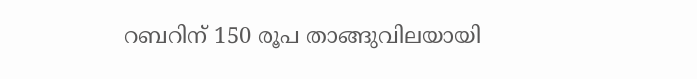റബറിന് 150 രൂപ താങ്ങുവിലയായി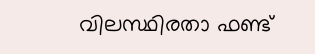വിലസ്ഥിരതാ ഫണ്ട്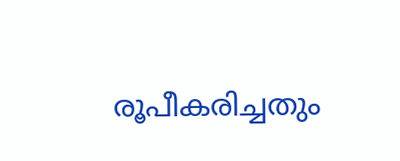രൂപീകരിച്ചതും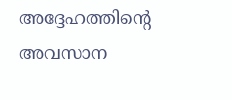അദ്ദേഹത്തിന്‍റെ അവസാന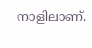നാളിലാണ്.